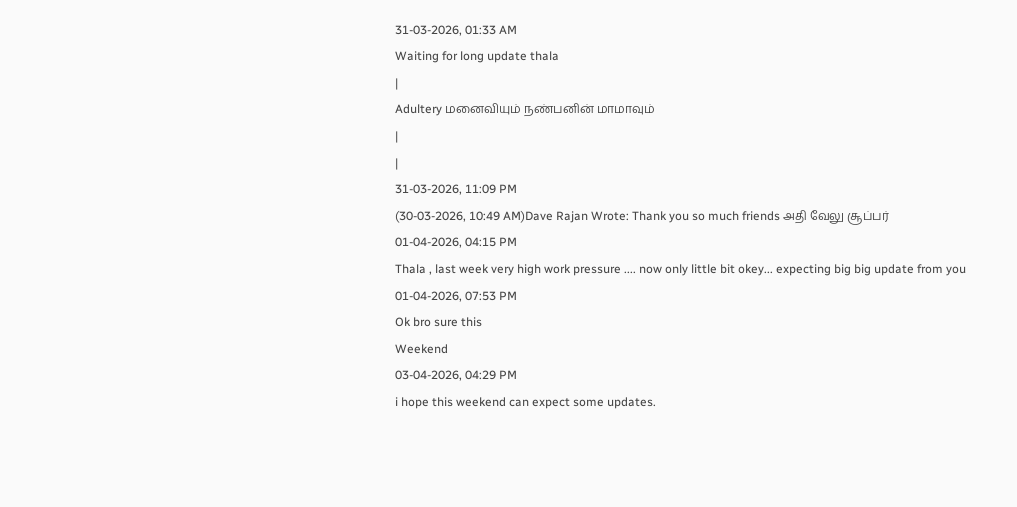31-03-2026, 01:33 AM
Waiting for long update thala
|
Adultery மனைவியும் நண்பனின் மாமாவும்
|
|
31-03-2026, 11:09 PM
(30-03-2026, 10:49 AM)Dave Rajan Wrote: Thank you so much friends அதி வேலு சூப்பர்
01-04-2026, 04:15 PM
Thala , last week very high work pressure .... now only little bit okey... expecting big big update from you
01-04-2026, 07:53 PM
Ok bro sure this
Weekend
03-04-2026, 04:29 PM
i hope this weekend can expect some updates.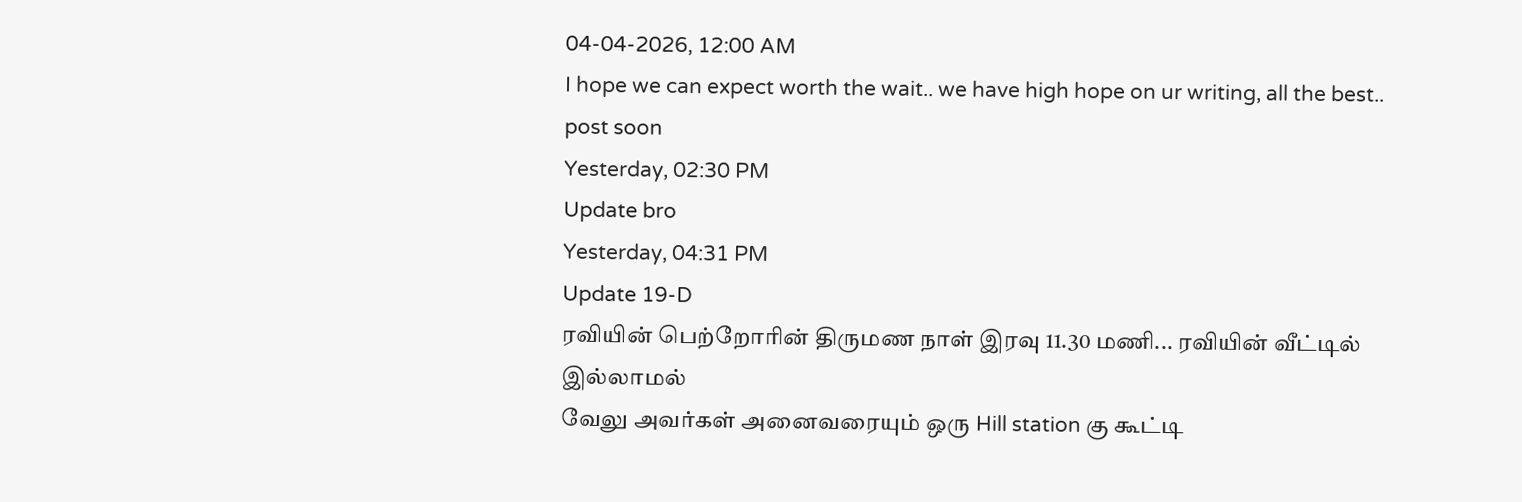04-04-2026, 12:00 AM
I hope we can expect worth the wait.. we have high hope on ur writing, all the best.. post soon
Yesterday, 02:30 PM
Update bro
Yesterday, 04:31 PM
Update 19-D
ரவியின் பெற்றோரின் திருமண நாள் இரவு 11.30 மணி... ரவியின் வீட்டில் இல்லாமல்
வேலு அவர்கள் அனைவரையும் ஒரு Hill station கு கூட்டி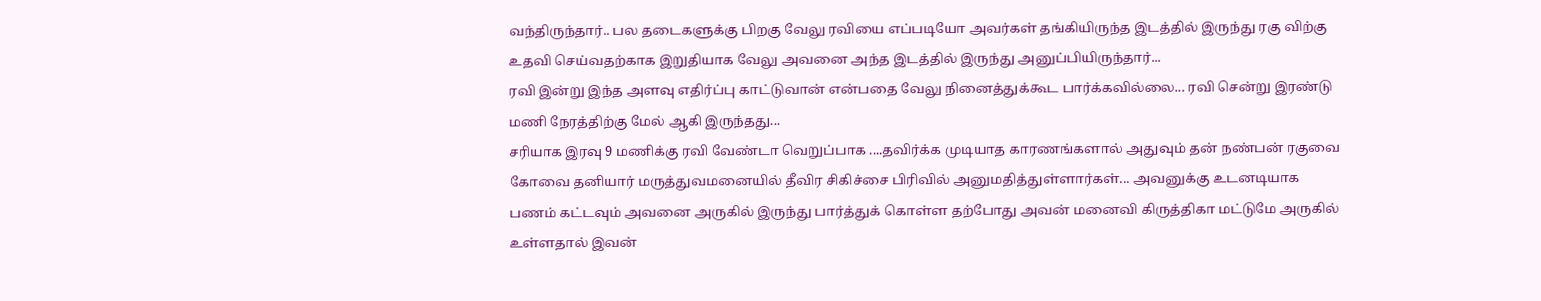வந்திருந்தார்.. பல தடைகளுக்கு பிறகு வேலு ரவியை எப்படியோ அவர்கள் தங்கியிருந்த இடத்தில் இருந்து ரகு விற்கு உதவி செய்வதற்காக இறுதியாக வேலு அவனை அந்த இடத்தில் இருந்து அனுப்பியிருந்தார்...
ரவி இன்று இந்த அளவு எதிர்ப்பு காட்டுவான் என்பதை வேலு நினைத்துக்கூட பார்க்கவில்லை... ரவி சென்று இரண்டு மணி நேரத்திற்கு மேல் ஆகி இருந்தது...
சரியாக இரவு 9 மணிக்கு ரவி வேண்டா வெறுப்பாக ....தவிர்க்க முடியாத காரணங்களால் அதுவும் தன் நண்பன் ரகுவை கோவை தனியார் மருத்துவமனையில் தீவிர சிகிச்சை பிரிவில் அனுமதித்துள்ளார்கள்... அவனுக்கு உடனடியாக பணம் கட்டவும் அவனை அருகில் இருந்து பார்த்துக் கொள்ள தற்போது அவன் மனைவி கிருத்திகா மட்டுமே அருகில் உள்ளதால் இவன்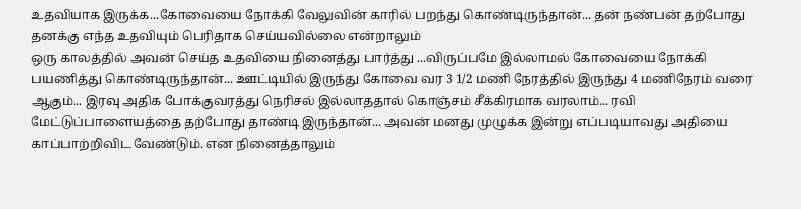உதவியாக இருக்க...கோவையை நோக்கி வேலுவின் காரில் பறந்து கொண்டிருந்தான்... தன் நண்பன் தற்போது தனக்கு எந்த உதவியும் பெரிதாக செய்யவில்லை என்றாலும்
ஒரு காலத்தில் அவன் செய்த உதவியை நினைத்து பார்த்து ...விருப்பமே இல்லாமல் கோவையை நோக்கி பயணித்து கொண்டிருந்தான்... ஊட்டியில் இருந்து கோவை வர 3 1/2 மணி நேரத்தில் இருந்து 4 மணிநேரம் வரை ஆகும்... இரவு அதிக போக்குவரத்து நெரிசல் இல்லாததால் கொஞ்சம் சீக்கிரமாக வரலாம்... ரவி மேட்டுப்பாளையத்தை தற்போது தாண்டி இருந்தான்... அவன் மனது முழுக்க இன்று எப்படியாவது அதியை காப்பாற்றிவிட வேண்டும். என நினைத்தாலும்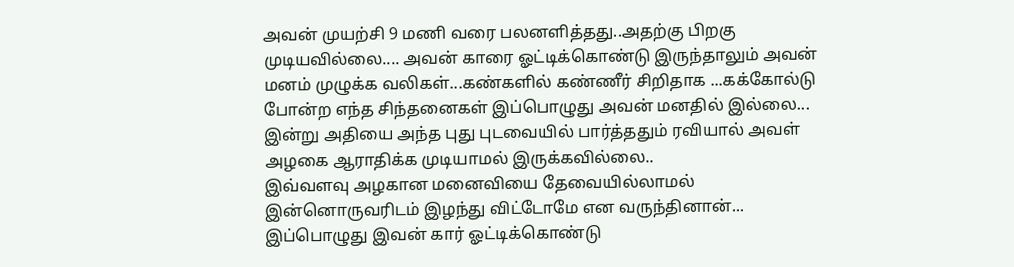அவன் முயற்சி 9 மணி வரை பலனளித்தது..அதற்கு பிறகு முடியவில்லை.... அவன் காரை ஓட்டிக்கொண்டு இருந்தாலும் அவன் மனம் முழுக்க வலிகள்...கண்களில் கண்ணீர் சிறிதாக ...கக்கோல்டு போன்ற எந்த சிந்தனைகள் இப்பொழுது அவன் மனதில் இல்லை...
இன்று அதியை அந்த புது புடவையில் பார்த்ததும் ரவியால் அவள் அழகை ஆராதிக்க முடியாமல் இருக்கவில்லை..
இவ்வளவு அழகான மனைவியை தேவையில்லாமல் இன்னொருவரிடம் இழந்து விட்டோமே என வருந்தினான்...
இப்பொழுது இவன் கார் ஓட்டிக்கொண்டு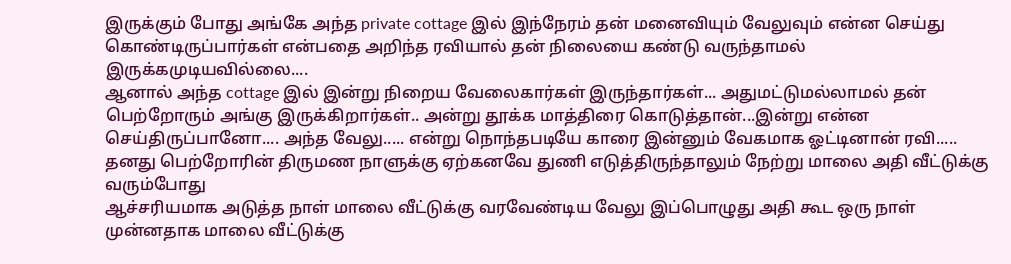இருக்கும் போது அங்கே அந்த private cottage இல் இந்நேரம் தன் மனைவியும் வேலுவும் என்ன செய்து கொண்டிருப்பார்கள் என்பதை அறிந்த ரவியால் தன் நிலையை கண்டு வருந்தாமல் இருக்கமுடியவில்லை....
ஆனால் அந்த cottage இல் இன்று நிறைய வேலைகார்கள் இருந்தார்கள்... அதுமட்டுமல்லாமல் தன் பெற்றோரும் அங்கு இருக்கிறார்கள்.. அன்று தூக்க மாத்திரை கொடுத்தான்...இன்று என்ன செய்திருப்பானோ.... அந்த வேலு..... என்று நொந்தபடியே காரை இன்னும் வேகமாக ஓட்டினான் ரவி.....
தனது பெற்றோரின் திருமண நாளுக்கு ஏற்கனவே துணி எடுத்திருந்தாலும் நேற்று மாலை அதி வீட்டுக்கு வரும்போது
ஆச்சரியமாக அடுத்த நாள் மாலை வீட்டுக்கு வரவேண்டிய வேலு இப்பொழுது அதி கூட ஒரு நாள் முன்னதாக மாலை வீட்டுக்கு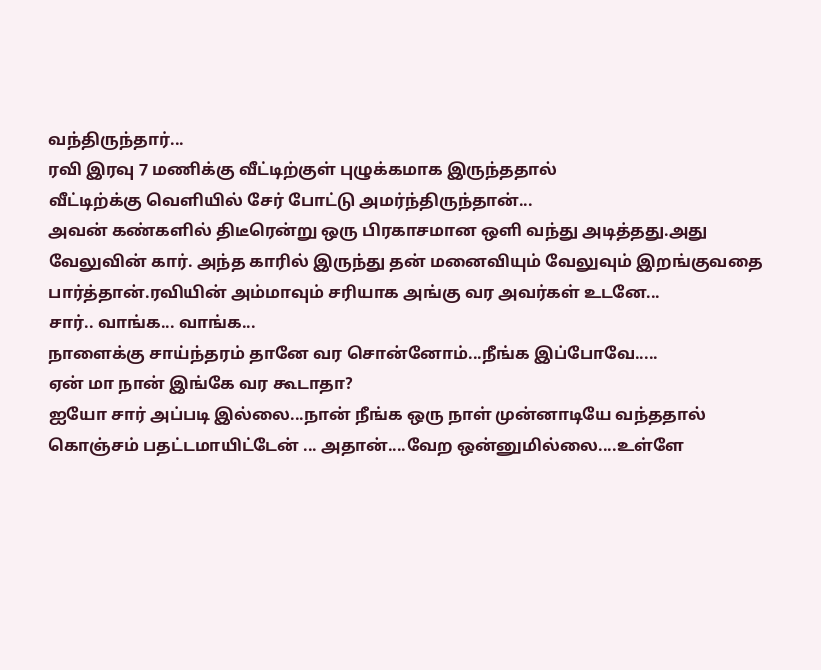வந்திருந்தார்...
ரவி இரவு 7 மணிக்கு வீட்டிற்குள் புழுக்கமாக இருந்ததால்
வீட்டிற்க்கு வெளியில் சேர் போட்டு அமர்ந்திருந்தான்...
அவன் கண்களில் திடீரென்று ஒரு பிரகாசமான ஒளி வந்து அடித்தது.அது வேலுவின் கார். அந்த காரில் இருந்து தன் மனைவியும் வேலுவும் இறங்குவதை பார்த்தான்.ரவியின் அம்மாவும் சரியாக அங்கு வர அவர்கள் உடனே...
சார்.. வாங்க... வாங்க...
நாளைக்கு சாய்ந்தரம் தானே வர சொன்னோம்...நீங்க இப்போவே.....
ஏன் மா நான் இங்கே வர கூடாதா?
ஐயோ சார் அப்படி இல்லை...நான் நீங்க ஒரு நாள் முன்னாடியே வந்ததால் கொஞ்சம் பதட்டமாயிட்டேன் ... அதான்....வேற ஒன்னுமில்லை....உள்ளே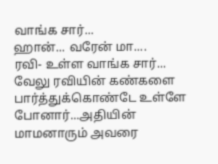வாங்க சார்...
ஹான்... வரேன் மா....
ரவி- உள்ள வாங்க சார்...
வேலு ரவியின் கண்களை பார்த்துக்கொண்டே உள்ளே போனார்...அதியின் மாமனாரும் அவரை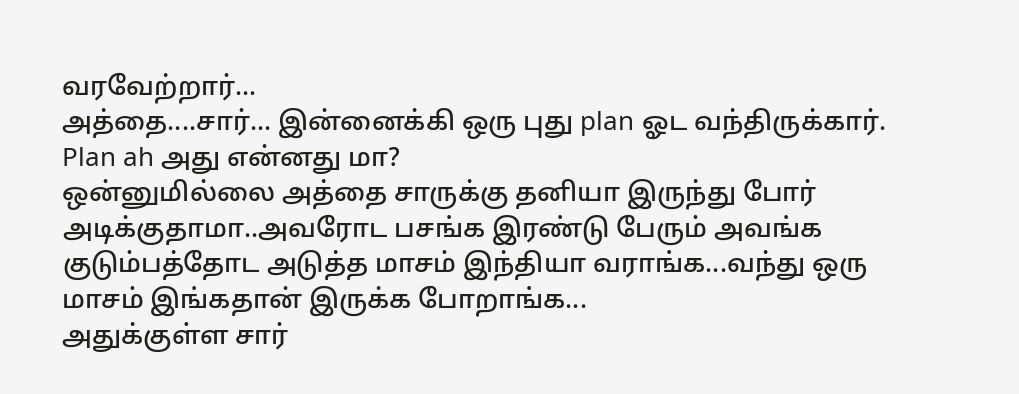வரவேற்றார்...
அத்தை....சார்... இன்னைக்கி ஒரு புது plan ஓட வந்திருக்கார்.
Plan ah அது என்னது மா?
ஒன்னுமில்லை அத்தை சாருக்கு தனியா இருந்து போர் அடிக்குதாமா..அவரோட பசங்க இரண்டு பேரும் அவங்க குடும்பத்தோட அடுத்த மாசம் இந்தியா வராங்க...வந்து ஒரு மாசம் இங்கதான் இருக்க போறாங்க...
அதுக்குள்ள சார்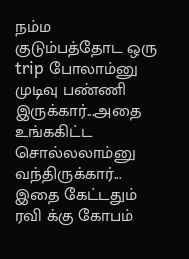நம்ம குடும்பத்தோட ஒரு trip போலாம்னு முடிவு பண்ணி இருக்கார்...அதை உங்ககிட்ட சொல்லலாம்னு வந்திருக்கார்...
இதை கேட்டதும் ரவி க்கு கோபம்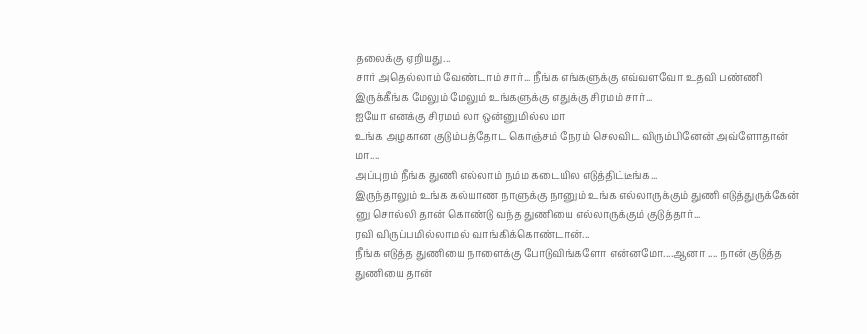தலைக்கு ஏறியது...
சார் அதெல்லாம் வேண்டாம் சார்... நீங்க எங்களுக்கு எவ்வளவோ உதவி பண்ணி இருக்கீங்க மேலும் மேலும் உங்களுக்கு எதுக்கு சிரமம் சார்...
ஐயோ எனக்கு சிரமம் லா ஒன்னுமில்ல மா
உங்க அழகான குடும்பத்தோட கொஞ்சம் நேரம் செலவிட விரும்பினேன் அவ்ளோதான் மா....
அப்புறம் நீங்க துணி எல்லாம் நம்ம கடையில எடுத்திட்டீங்க...
இருந்தாலும் உங்க கல்யாண நாளுக்கு நானும் உங்க எல்லாருக்கும் துணி எடுத்துருக்கேன் னு சொல்லி தான் கொண்டு வந்த துணியை எல்லாருக்கும் குடுத்தார்...
ரவி விருப்பமில்லாமல் வாங்கிக்கொண்டான்...
நீங்க எடுத்த துணியை நாளைக்கு போடுவிங்களோ என்னமோ....ஆனா .... நான் குடுத்த துணியை தான்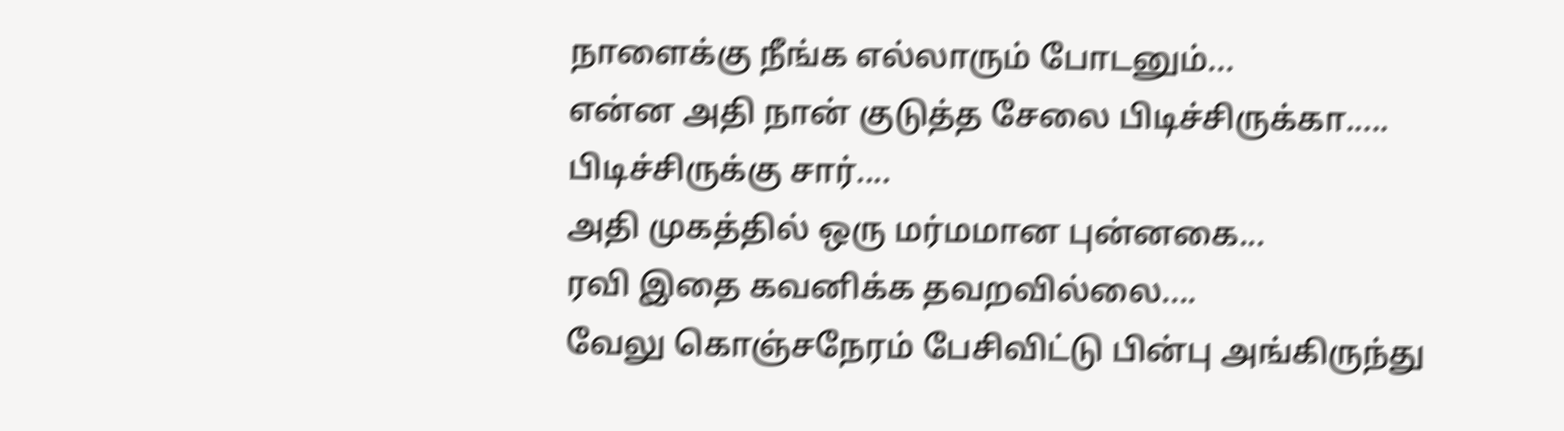நாளைக்கு நீங்க எல்லாரும் போடனும்...
என்ன அதி நான் குடுத்த சேலை பிடிச்சிருக்கா.....
பிடிச்சிருக்கு சார்....
அதி முகத்தில் ஒரு மர்மமான புன்னகை...
ரவி இதை கவனிக்க தவறவில்லை....
வேலு கொஞ்சநேரம் பேசிவிட்டு பின்பு அங்கிருந்து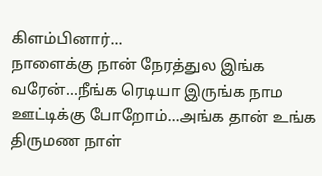கிளம்பினார்...
நாளைக்கு நான் நேரத்துல இங்க வரேன்...நீங்க ரெடியா இருங்க நாம ஊட்டிக்கு போறோம்...அங்க தான் உங்க திருமண நாள்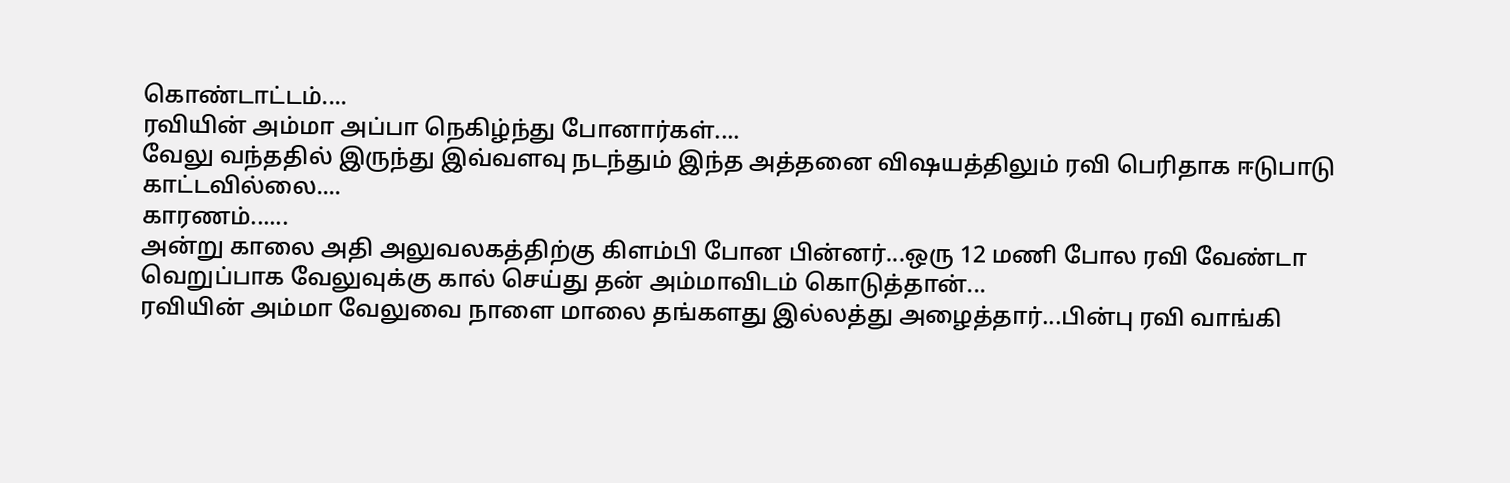கொண்டாட்டம்....
ரவியின் அம்மா அப்பா நெகிழ்ந்து போனார்கள்....
வேலு வந்ததில் இருந்து இவ்வளவு நடந்தும் இந்த அத்தனை விஷயத்திலும் ரவி பெரிதாக ஈடுபாடு காட்டவில்லை....
காரணம்......
அன்று காலை அதி அலுவலகத்திற்கு கிளம்பி போன பின்னர்...ஒரு 12 மணி போல ரவி வேண்டா வெறுப்பாக வேலுவுக்கு கால் செய்து தன் அம்மாவிடம் கொடுத்தான்...
ரவியின் அம்மா வேலுவை நாளை மாலை தங்களது இல்லத்து அழைத்தார்...பின்பு ரவி வாங்கி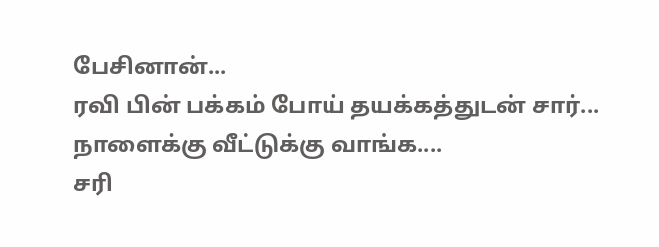பேசினான்...
ரவி பின் பக்கம் போய் தயக்கத்துடன் சார்...
நாளைக்கு வீட்டுக்கு வாங்க....
சரி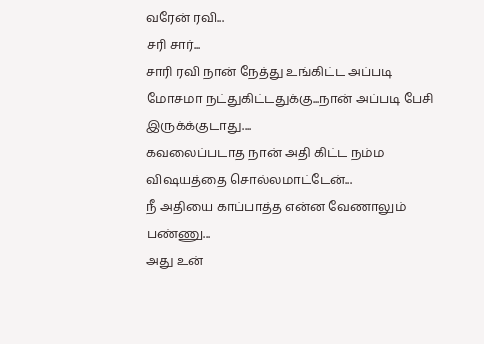வரேன் ரவி...
சரி சார்...
சாரி ரவி நான் நேத்து உங்கிட்ட அப்படி மோசமா நட்துகிட்டதுக்கு...நான் அப்படி பேசி இருக்க்குடாது....
கவலைப்படாத நான் அதி கிட்ட நம்ம விஷயத்தை சொல்லமாட்டேன்...
நீ அதியை காப்பாத்த என்ன வேணாலும் பண்ணு...
அது உன்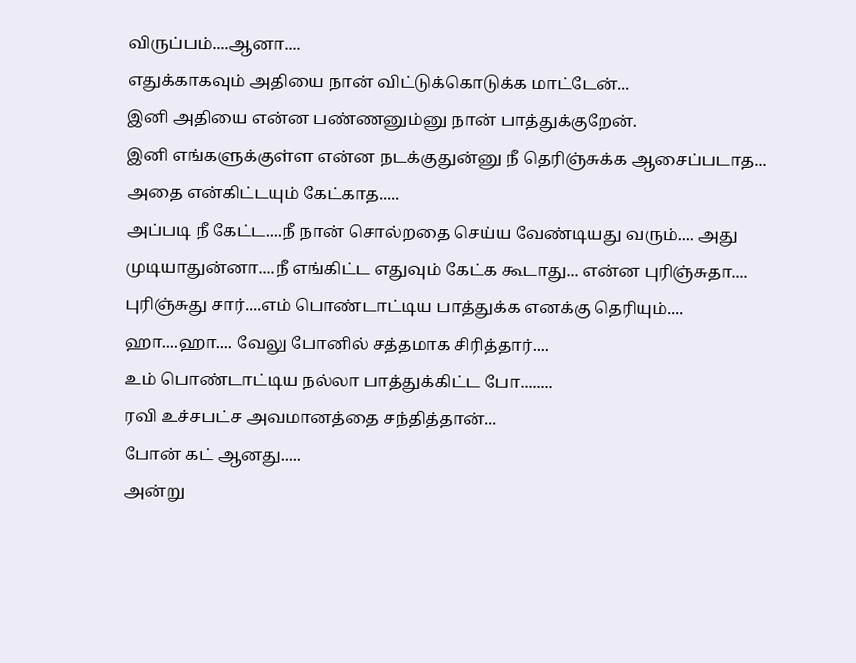விருப்பம்....ஆனா....
எதுக்காகவும் அதியை நான் விட்டுக்கொடுக்க மாட்டேன்...
இனி அதியை என்ன பண்ணனும்னு நான் பாத்துக்குறேன்.
இனி எங்களுக்குள்ள என்ன நடக்குதுன்னு நீ தெரிஞ்சுக்க ஆசைப்படாத...
அதை என்கிட்டயும் கேட்காத.....
அப்படி நீ கேட்ட....நீ நான் சொல்றதை செய்ய வேண்டியது வரும்.... அது முடியாதுன்னா....நீ எங்கிட்ட எதுவும் கேட்க கூடாது... என்ன புரிஞ்சுதா....
புரிஞ்சுது சார்....எம் பொண்டாட்டிய பாத்துக்க எனக்கு தெரியும்....
ஹா....ஹா.... வேலு போனில் சத்தமாக சிரித்தார்....
உம் பொண்டாட்டிய நல்லா பாத்துக்கிட்ட போ........
ரவி உச்சபட்ச அவமானத்தை சந்தித்தான்...
போன் கட் ஆனது.....
அன்று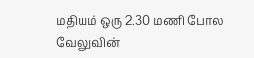மதியம் ஒரு 2.30 மணி போல வேலுவின்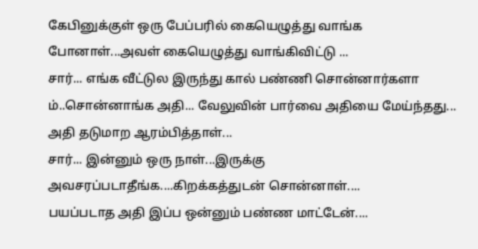கேபினுக்குள் ஒரு பேப்பரில் கையெழுத்து வாங்க போனாள்...அவள் கையெழுத்து வாங்கிவிட்டு ...
சார்... எங்க வீட்டுல இருந்து கால் பண்ணி சொன்னார்களா
ம்..சொன்னாங்க அதி... வேலுவின் பார்வை அதியை மேய்ந்தது... அதி தடுமாற ஆரம்பித்தாள்...
சார்... இன்னும் ஒரு நாள்...இருக்கு அவசரப்படாதீங்க....கிறக்கத்துடன் சொன்னாள்....
பயப்படாத அதி இப்ப ஒன்னும் பண்ண மாட்டேன்....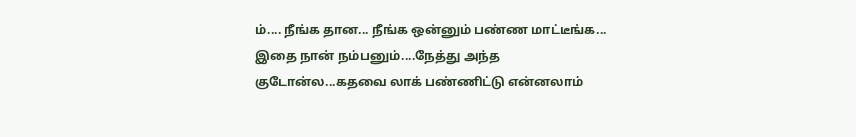ம்.... நீங்க தான... நீங்க ஒன்னும் பண்ண மாட்டீங்க...
இதை நான் நம்பனும்....நேத்து அந்த குடோன்ல...கதவை லாக் பண்ணிட்டு என்னலாம்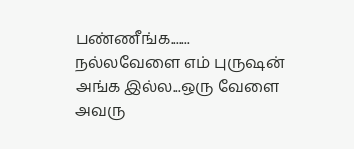பண்ணீங்க.......
நல்லவேளை எம் புருஷன் அங்க இல்ல...ஒரு வேளை அவரு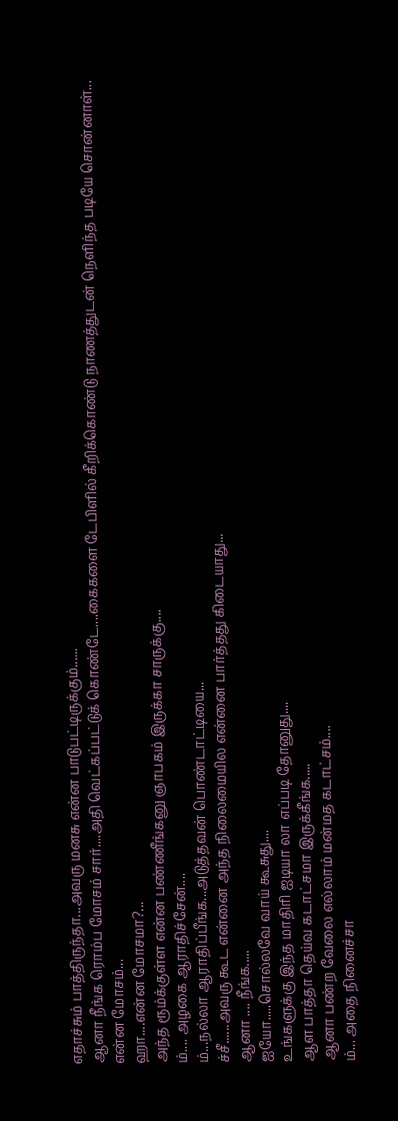எதாச்சும் பாத்திருந்தா...அவரு மனசு என்ன பாடுபட்டிருக்கும்......
ஆனா நீங்க ரொம்ப மோசம் சார்....அதி வெட்கப்பட்டுக் கொண்டே....கைகளை டேபிளில் கீறிக்கொண்டு நாணத்துடன் நெளிந்த படியே சொன்னாள்...
என்ன மோசம்...
ஹா....என்ன மோசமா?...
அந்த ரூம்க்குள்ள என்ன பண்ணீங்கனு ஞாபகம் இருக்கா சாருக்கு....
ம்.... அழகை ஆராதிச்சேன்....
ம்...நல்லா ஆராதிப்பீங்க...அடுத்தவன் பொண்டாட்டியை...
ச்சீ......அவரு கூட என்னை அந்த நிலைமையில என்னை பார்த்தது கிடையாது...
ஆனா .... நீங்க.....
ஐயோ.....சொல்லவே வாய் கூசுது....
உங்களுக்கு இந்த மாதிரி ஐடியா லா எப்படி தோனுது....
ஆள பாத்தா தெய்வ கடாட்சமா இருக்கீங்க.....
ஆனா பண்ற வேலை எல்லாம் மன்மத கடாட்சம்....
ம்... அதை நினைச்சா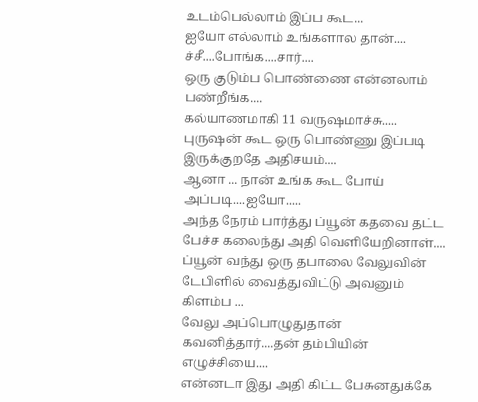உடம்பெல்லாம் இப்ப கூட...
ஐயோ எல்லாம் உங்களால தான்....
ச்சீ....போங்க....சார்....
ஒரு குடும்ப பொண்ணை என்னலாம் பண்றீங்க....
கல்யாணமாகி 11 வருஷமாச்சு.....
புருஷன் கூட ஒரு பொண்ணு இப்படி இருக்குறதே அதிசயம்....
ஆனா ... நான் உங்க கூட போய் அப்படி....ஐயோ.....
அந்த நேரம் பார்த்து ப்யூன் கதவை தட்ட பேச்ச கலைந்து அதி வெளியேறினாள்....
ப்யூன் வந்து ஒரு தபாலை வேலுவின் டேபிளில் வைத்துவிட்டு அவனும் கிளம்ப ...
வேலு அப்பொழுதுதான் கவனித்தார்....தன் தம்பியின் எழுச்சியை....
என்னடா இது அதி கிட்ட பேசுனதுக்கே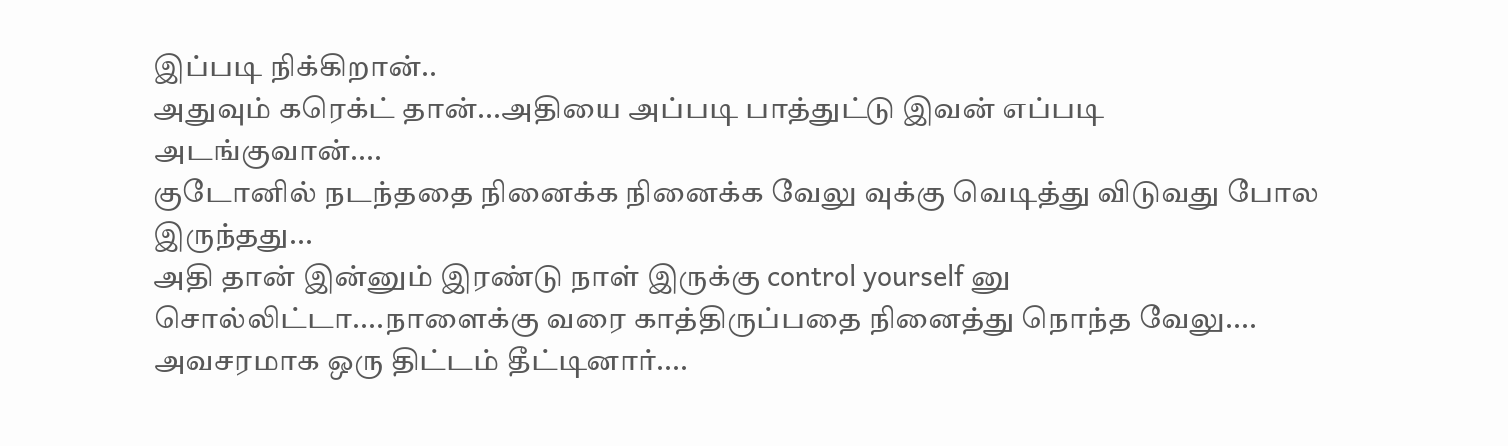இப்படி நிக்கிறான்..
அதுவும் கரெக்ட் தான்...அதியை அப்படி பாத்துட்டு இவன் எப்படி அடங்குவான்....
குடோனில் நடந்ததை நினைக்க நினைக்க வேலு வுக்கு வெடித்து விடுவது போல இருந்தது...
அதி தான் இன்னும் இரண்டு நாள் இருக்கு control yourself னு சொல்லிட்டா....நாளைக்கு வரை காத்திருப்பதை நினைத்து நொந்த வேலு....
அவசரமாக ஒரு திட்டம் தீட்டினார்....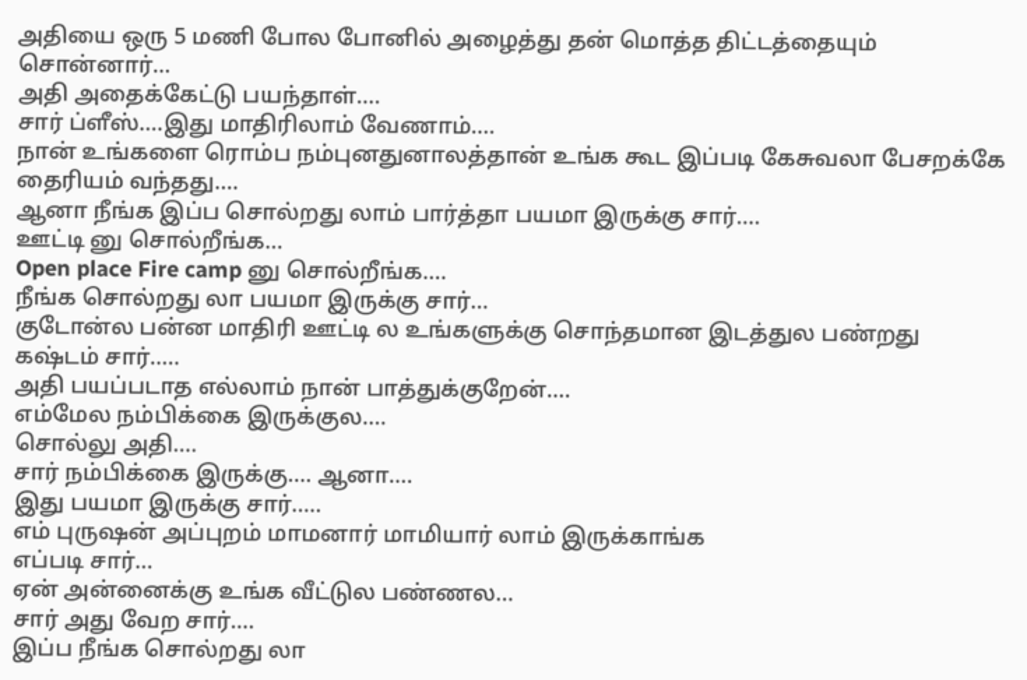அதியை ஒரு 5 மணி போல போனில் அழைத்து தன் மொத்த திட்டத்தையும் சொன்னார்...
அதி அதைக்கேட்டு பயந்தாள்....
சார் ப்ளீஸ்....இது மாதிரிலாம் வேணாம்....
நான் உங்களை ரொம்ப நம்புனதுனாலத்தான் உங்க கூட இப்படி கேசுவலா பேசறக்கே தைரியம் வந்தது....
ஆனா நீங்க இப்ப சொல்றது லாம் பார்த்தா பயமா இருக்கு சார்....
ஊட்டி னு சொல்றீங்க...
Open place Fire camp னு சொல்றீங்க....
நீங்க சொல்றது லா பயமா இருக்கு சார்...
குடோன்ல பன்ன மாதிரி ஊட்டி ல உங்களுக்கு சொந்தமான இடத்துல பண்றது கஷ்டம் சார்.....
அதி பயப்படாத எல்லாம் நான் பாத்துக்குறேன்....
எம்மேல நம்பிக்கை இருக்குல....
சொல்லு அதி....
சார் நம்பிக்கை இருக்கு.... ஆனா....
இது பயமா இருக்கு சார்.....
எம் புருஷன் அப்புறம் மாமனார் மாமியார் லாம் இருக்காங்க
எப்படி சார்...
ஏன் அன்னைக்கு உங்க வீட்டுல பண்ணல...
சார் அது வேற சார்....
இப்ப நீங்க சொல்றது லா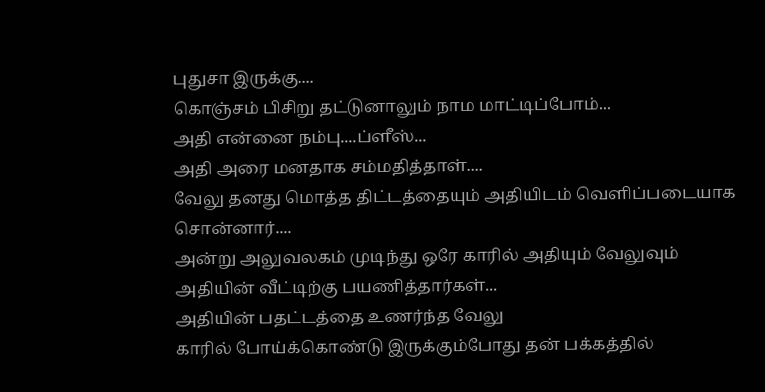புதுசா இருக்கு....
கொஞ்சம் பிசிறு தட்டுனாலும் நாம மாட்டிப்போம்...
அதி என்னை நம்பு....ப்ளீஸ்...
அதி அரை மனதாக சம்மதித்தாள்....
வேலு தனது மொத்த திட்டத்தையும் அதியிடம் வெளிப்படையாக சொன்னார்....
அன்று அலுவலகம் முடிந்து ஒரே காரில் அதியும் வேலுவும்
அதியின் வீட்டிற்கு பயணித்தார்கள்...
அதியின் பதட்டத்தை உணர்ந்த வேலு
காரில் போய்க்கொண்டு இருக்கும்போது தன் பக்கத்தில்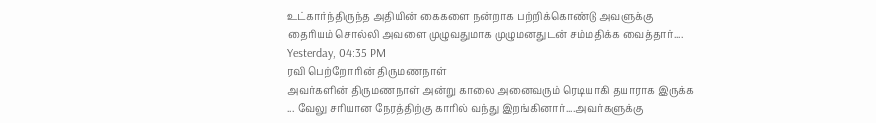உட்கார்ந்திருந்த அதியின் கைகளை நன்றாக பற்றிக்கொண்டு அவளுக்கு தைரியம் சொல்லி அவளை முழுவதுமாக முழுமனதுடன் சம்மதிக்க வைத்தார்....
Yesterday, 04:35 PM
ரவி பெற்றோரின் திருமணநாள்
அவர்களின் திருமணநாள் அன்று காலை அனைவரும் ரெடியாகி தயாராக இருக்க ... வேலு சரியான நேரத்திற்கு காரில் வந்து இறங்கினார்....அவர்களுக்கு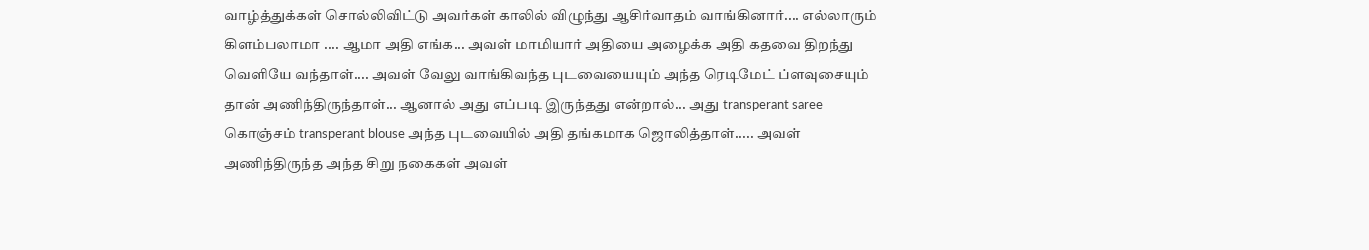வாழ்த்துக்கள் சொல்லிவிட்டு அவர்கள் காலில் விழுந்து ஆசிர்வாதம் வாங்கினார்.... எல்லாரும் கிளம்பலாமா .... ஆமா அதி எங்க... அவள் மாமியார் அதியை அழைக்க அதி கதவை திறந்து வெளியே வந்தாள்.... அவள் வேலு வாங்கிவந்த புடவையையும் அந்த ரெடிமேட் ப்ளவுசையும் தான் அணிந்திருந்தாள்... ஆனால் அது எப்படி இருந்தது என்றால்... அது transperant saree கொஞ்சம் transperant blouse அந்த புடவையில் அதி தங்கமாக ஜொலித்தாள்..... அவள் அணிந்திருந்த அந்த சிறு நகைகள் அவள்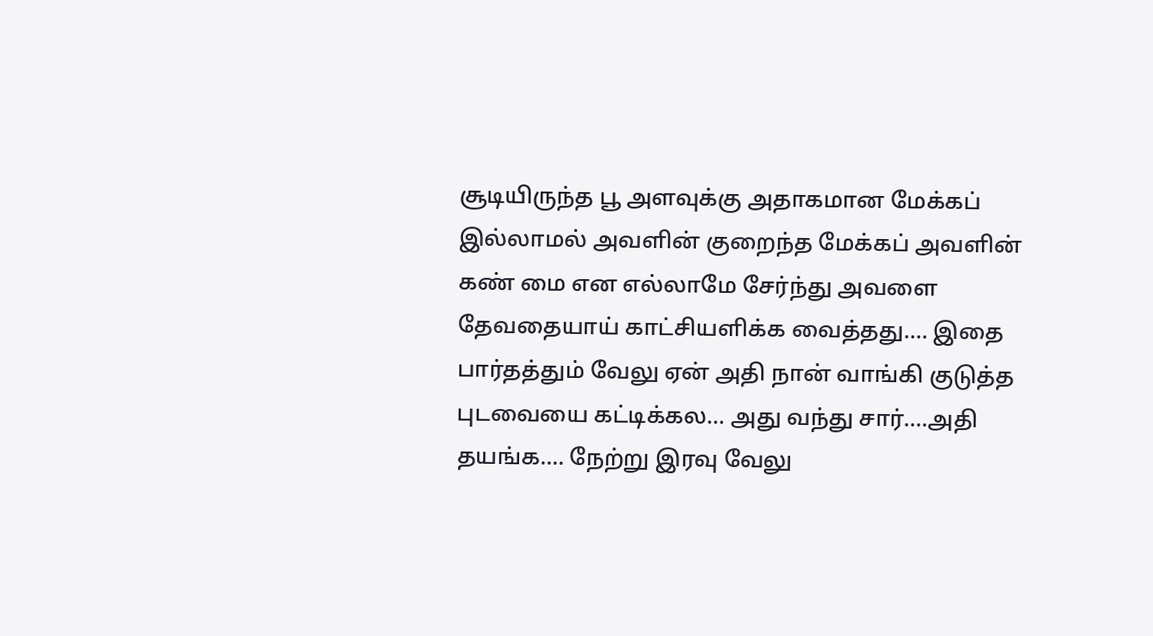சூடியிருந்த பூ அளவுக்கு அதாகமான மேக்கப் இல்லாமல் அவளின் குறைந்த மேக்கப் அவளின் கண் மை என எல்லாமே சேர்ந்து அவளை தேவதையாய் காட்சியளிக்க வைத்தது.... இதை பார்தத்தும் வேலு ஏன் அதி நான் வாங்கி குடுத்த புடவையை கட்டிக்கல... அது வந்து சார்....அதி தயங்க.... நேற்று இரவு வேலு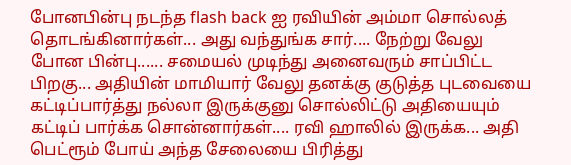போனபின்பு நடந்த flash back ஐ ரவியின் அம்மா சொல்லத் தொடங்கினார்கள்... அது வந்துங்க சார்.... நேற்று வேலு போன பின்பு...... சமையல் முடிந்து அனைவரும் சாப்பிட்ட பிறகு... அதியின் மாமியார் வேலு தனக்கு குடுத்த புடவையை கட்டிப்பார்த்து நல்லா இருக்குனு சொல்லிட்டு அதியையும் கட்டிப் பார்க்க சொன்னார்கள்.... ரவி ஹாலில் இருக்க... அதி பெட்ரூம் போய் அந்த சேலையை பிரித்து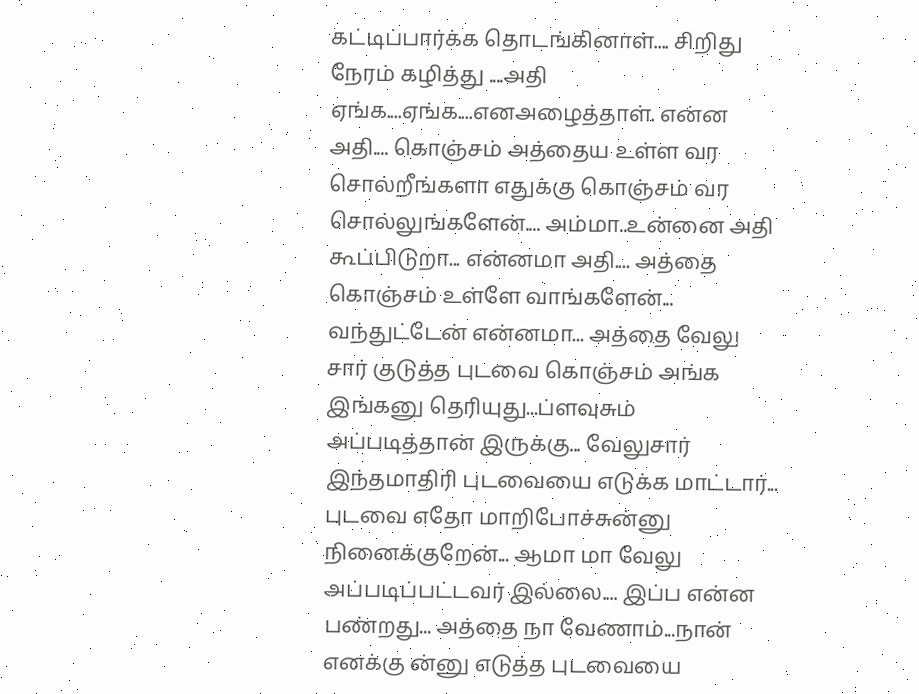கட்டிப்பார்க்க தொடங்கினாள்.... சிறிது நேரம் கழித்து ....அதி ஏங்க....ஏங்க....எனஅழைத்தாள். என்ன அதி.... கொஞ்சம் அத்தைய உள்ள வர சொல்றீங்களா எதுக்கு கொஞ்சம் வர சொல்லுங்களேன்.... அம்மா..உன்னை அதி கூப்பிடுறா... என்னமா அதி.... அத்தை கொஞ்சம் உள்ளே வாங்களேன்... வந்துட்டேன் என்னமா... அத்தை வேலு சார் குடுத்த புடவை கொஞ்சம் அங்க இங்கனு தெரியுது...ப்ளவுசும் அப்படித்தான் இருக்கு... வேலுசார் இந்தமாதிரி புடவையை எடுக்க மாட்டார்... புடவை எதோ மாறிபோச்சுன்னு நினைக்குறேன்... ஆமா மா வேலு அப்படிப்பட்டவர் இல்லை.... இப்ப என்ன பண்றது... அத்தை நா வேணாம்...நான் எனக்கு ன்னு எடுத்த புடவையை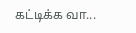கட்டிக்க வா...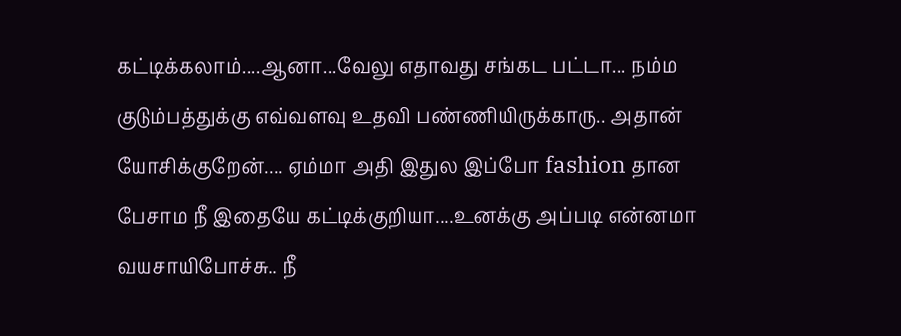கட்டிக்கலாம்....ஆனா...வேலு எதாவது சங்கட பட்டா... நம்ம குடும்பத்துக்கு எவ்வளவு உதவி பண்ணியிருக்காரு.. அதான் யோசிக்குறேன்.... ஏம்மா அதி இதுல இப்போ fashion தான பேசாம நீ இதையே கட்டிக்குறியா....உனக்கு அப்படி என்னமா வயசாயிபோச்சு.. நீ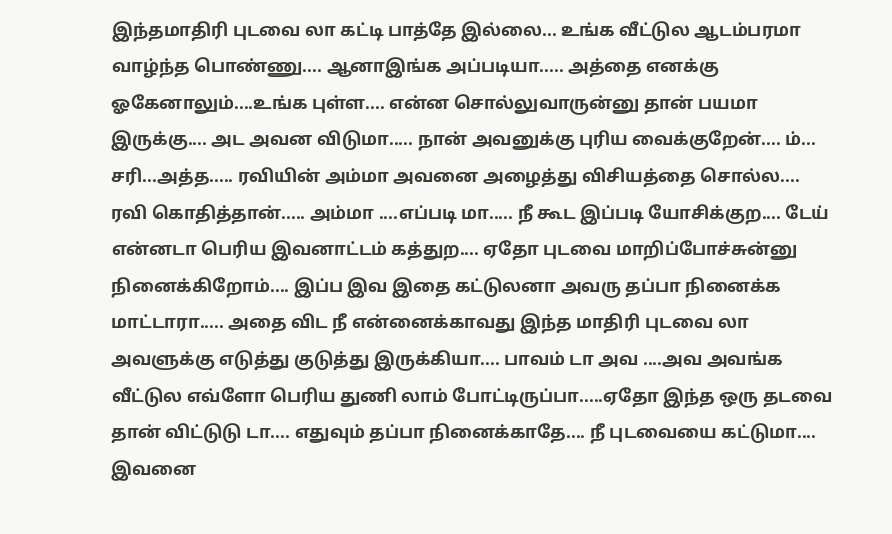இந்தமாதிரி புடவை லா கட்டி பாத்தே இல்லை... உங்க வீட்டுல ஆடம்பரமா வாழ்ந்த பொண்ணு.... ஆனாஇங்க அப்படியா..... அத்தை எனக்கு ஓகேனாலும்....உங்க புள்ள.... என்ன சொல்லுவாருன்னு தான் பயமா இருக்கு.... அட அவன விடுமா..... நான் அவனுக்கு புரிய வைக்குறேன்.... ம்... சரி...அத்த..... ரவியின் அம்மா அவனை அழைத்து விசியத்தை சொல்ல.... ரவி கொதித்தான்..... அம்மா ....எப்படி மா..... நீ கூட இப்படி யோசிக்குற.... டேய் என்னடா பெரிய இவனாட்டம் கத்துற.... ஏதோ புடவை மாறிப்போச்சுன்னு நினைக்கிறோம்.... இப்ப இவ இதை கட்டுலனா அவரு தப்பா நினைக்க மாட்டாரா..... அதை விட நீ என்னைக்காவது இந்த மாதிரி புடவை லா அவளுக்கு எடுத்து குடுத்து இருக்கியா.... பாவம் டா அவ ....அவ அவங்க வீட்டுல எவ்ளோ பெரிய துணி லாம் போட்டிருப்பா.....ஏதோ இந்த ஒரு தடவை தான் விட்டுடு டா.... எதுவும் தப்பா நினைக்காதே.... நீ புடவையை கட்டுமா.... இவனை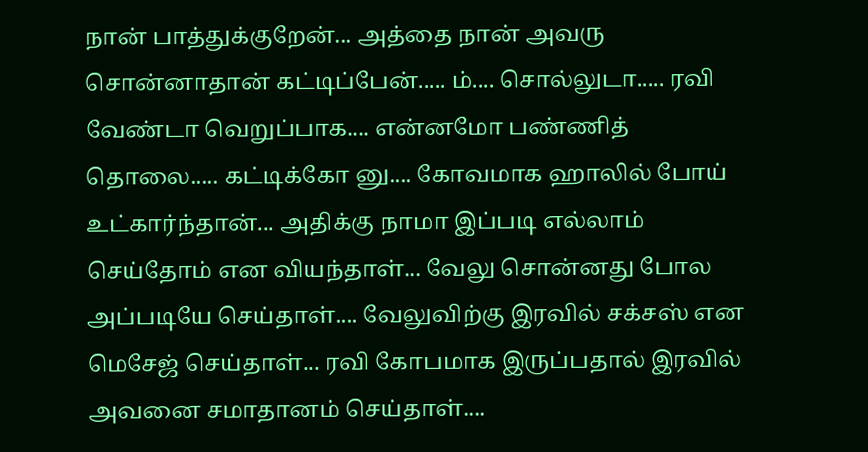நான் பாத்துக்குறேன்... அத்தை நான் அவரு சொன்னாதான் கட்டிப்பேன்..... ம்.... சொல்லுடா..... ரவி வேண்டா வெறுப்பாக.... என்னமோ பண்ணித் தொலை..... கட்டிக்கோ னு.... கோவமாக ஹாலில் போய் உட்கார்ந்தான்... அதிக்கு நாமா இப்படி எல்லாம் செய்தோம் என வியந்தாள்... வேலு சொன்னது போல அப்படியே செய்தாள்.... வேலுவிற்கு இரவில் சக்சஸ் என மெசேஜ் செய்தாள்... ரவி கோபமாக இருப்பதால் இரவில் அவனை சமாதானம் செய்தாள்....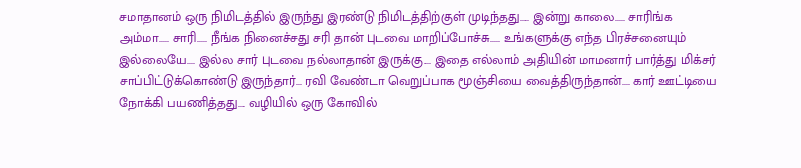சமாதானம் ஒரு நிமிடத்தில் இருந்து இரண்டு நிமிடத்திற்குள் முடிந்தது..... இன்று காலை..... சாரிங்க அம்மா..... சாரி..... நீங்க நினைச்சது சரி தான் புடவை மாறிப்போச்சு..... உங்களுக்கு எந்த பிரச்சனையும் இல்லையே.... இல்ல சார் புடவை நல்லாதான் இருக்கு.... இதை எல்லாம் அதியின் மாமனார் பார்த்து மிக்சர் சாப்பிட்டுக்கொண்டு இருந்தார்... ரவி வேண்டா வெறுப்பாக மூஞ்சியை வைத்திருந்தான்.... கார் ஊட்டியை நோக்கி பயணித்தது.... வழியில் ஒரு கோவில்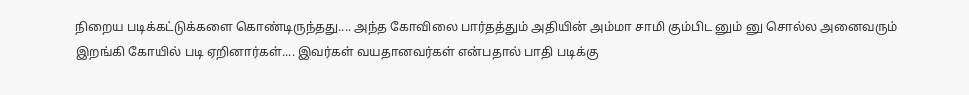நிறைய படிக்கட்டுக்களை கொண்டிருந்தது.... அந்த கோவிலை பார்தத்தும் அதியின் அம்மா சாமி கும்பிட னும் னு சொல்ல அனைவரும் இறங்கி கோயில் படி ஏறினார்கள்.... இவர்கள் வயதானவர்கள் என்பதால் பாதி படிக்கு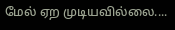மேல் ஏற முடியவில்லை....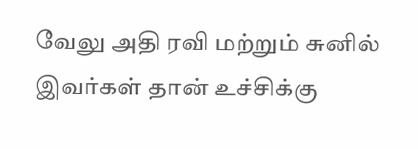வேலு அதி ரவி மற்றும் சுனில் இவர்கள் தான் உச்சிக்கு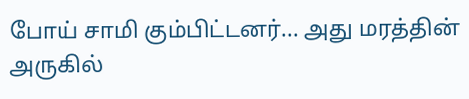போய் சாமி கும்பிட்டனர்... அது மரத்தின் அருகில்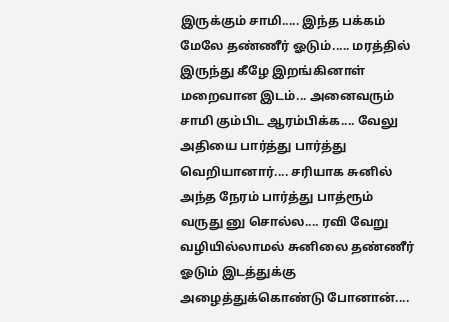இருக்கும் சாமி..... இந்த பக்கம் மேலே தண்ணீர் ஓடும்..... மரத்தில் இருந்து கீழே இறங்கினாள் மறைவான இடம்... அனைவரும் சாமி கும்பிட ஆரம்பிக்க.... வேலு அதியை பார்த்து பார்த்து வெறியானார்.... சரியாக சுனில் அந்த நேரம் பார்த்து பாத்ரூம் வருது னு சொல்ல.... ரவி வேறு வழியில்லாமல் சுனிலை தண்ணீர் ஓடும் இடத்துக்கு அழைத்துக்கொண்டு போனான்....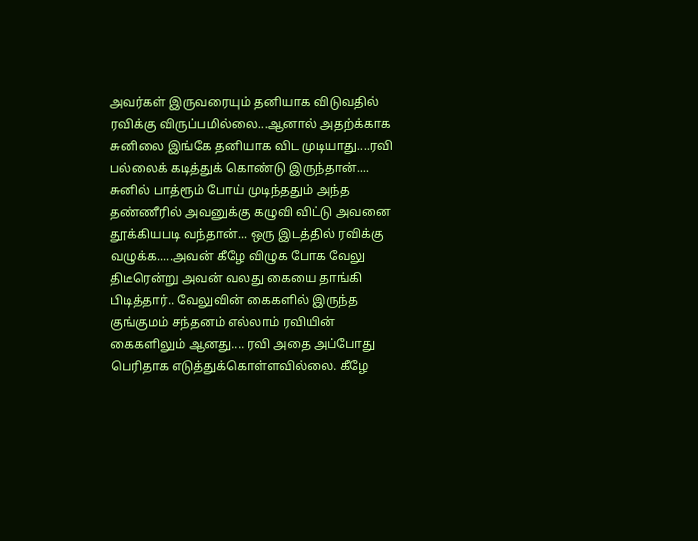அவர்கள் இருவரையும் தனியாக விடுவதில் ரவிக்கு விருப்பமில்லை...ஆனால் அதற்க்காக சுனிலை இங்கே தனியாக விட முடியாது....ரவி பல்லைக் கடித்துக் கொண்டு இருந்தான்.... சுனில் பாத்ரூம் போய் முடிந்ததும் அந்த தண்ணீரில் அவனுக்கு கழுவி விட்டு அவனை தூக்கியபடி வந்தான்... ஒரு இடத்தில் ரவிக்கு வழுக்க.....அவன் கீழே விழுக போக வேலு திடீரென்று அவன் வலது கையை தாங்கி பிடித்தார்.. வேலுவின் கைகளில் இருந்த குங்குமம் சந்தனம் எல்லாம் ரவியின் கைகளிலும் ஆனது.... ரவி அதை அப்போது பெரிதாக எடுத்துக்கொள்ளவில்லை. கீழே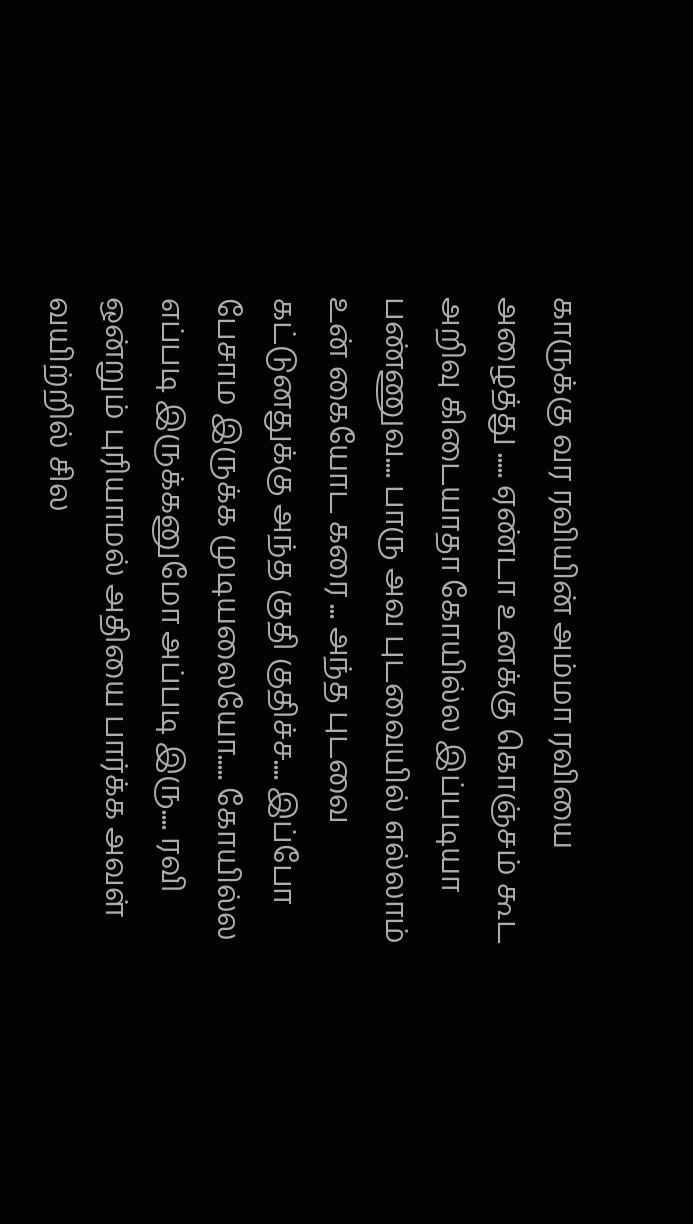காருக்கு வர ரவியின் அம்மா ரவியை அழைத்து ..... ஏண்டா உனக்கு கொஞ்சம் கூட அறிவு கிடையாதா கோயில்ல இப்படியா பண்ணுவ.... பாரு அவ புடவையில் எல்லாம் உன் கையோட கரை ... அந்த புடவை கட்டுனதுக்கு அந்த குதி குதிச்ச.... இப்போ பேசாம இருக்க முடியலையோ..... கோயில்ல எப்படி இருக்கனுமோ அப்படி இரு.... ரவி ஒன்றும் புரியாமல் அதியை பார்க்க அவள் வயிற்றில் சில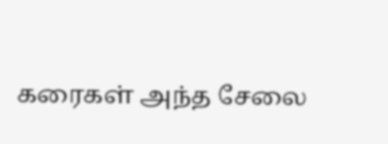கரைகள் அந்த சேலை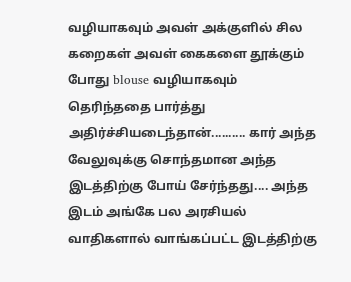வழியாகவும் அவள் அக்குளில் சில கறைகள் அவள் கைகளை தூக்கும் போது blouse வழியாகவும் தெரிந்ததை பார்த்து அதிர்ச்சியடைந்தான்.......... கார் அந்த வேலுவுக்கு சொந்தமான அந்த இடத்திற்கு போய் சேர்ந்தது.... அந்த இடம் அங்கே பல அரசியல் வாதிகளால் வாங்கப்பட்ட இடத்திற்கு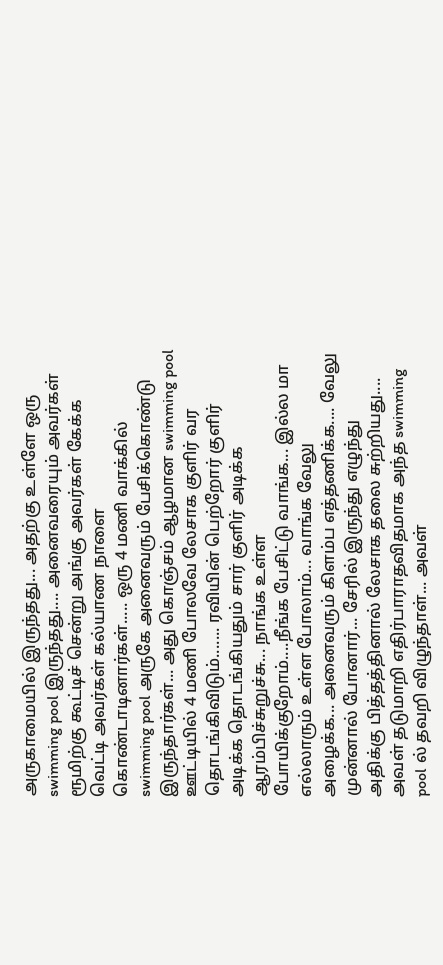அருகாமையில் இருந்தது... அதற்கு உள்ளே ஒரு swimming pool இருந்தது.... அனைவரையும் அவர்கள் ரூமிற்கு கூட்டிச் சென்று அங்கு அவர்கள் கேக்க வெட்டி அவர்கள் கல்யாண நாளை கொண்டாடினார்கள்..... ஒரு 4 மணி வாக்கில் swimming pool அருகே அனைவரும் பேசிக்கொண்டு இருந்தார்கள்... அது கொஞ்சம் ஆழமான swimming pool ஊட்டியில் 4 மணி போலவே லேசாக குளிர் வர தொடங்கிவிடும்....... ரவியின் பெற்றோர் குளிர் அடிக்க தொடங்கியதும் சார் குளிர் அடிக்க ஆரம்பிச்சுறுச்சு... நாங்க உள்ள போயிக்குறோம்....நீங்க பேசிட்டு வாங்க... இல்ல மா எல்லாரும் உள்ள போலாம்... வாங்க வேலு அழைக்க... அனைவரும் கிளம்ப எத்தணிக்க.... வேலு முன்னால் போனார்... சேரில் இருந்து எழுந்து அதிக்கு பித்தத்தினால் லேசாக தலை சுற்றியது.... அவள் தடுமாறி எதிர்பாராதவிதமாக அந்த swimming pool ல் தவறி விழுந்தாள்... அவள்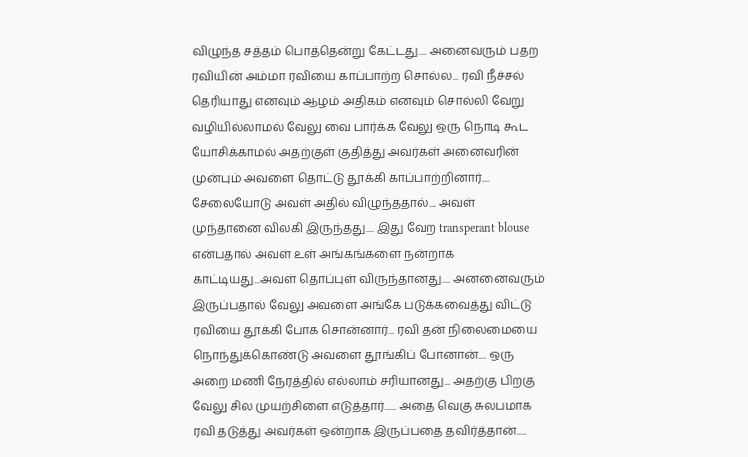விழுந்த சத்தம் பொத்தென்று கேட்டது.... அனைவரும் பதற ரவியின் அம்மா ரவியை காப்பாற்ற சொல்ல... ரவி நீச்சல் தெரியாது எனவும் ஆழம் அதிகம் எனவும் சொல்லி வேறு வழியில்லாமல் வேலு வை பார்க்க வேலு ஒரு நொடி கூட யோசிக்காமல் அதற்குள் குதித்து அவர்கள் அனைவரின் முன்பும் அவளை தொட்டு தூக்கி காப்பாற்றினார்.... சேலையோடு அவள் அதில் விழுந்ததால்.... அவள் முந்தானை விலகி இருந்தது.... இது வேற transperant blouse என்பதால் அவள் உள் அங்கங்களை நன்றாக காட்டியது...அவள் தொப்புள் விருந்தானது.... அனனைவரும் இருப்பதால் வேலு அவளை அங்கே படுக்கவைத்து விட்டு ரவியை தூக்கி போக சொன்னார்... ரவி தன் நிலைமையை நொந்துக்கொண்டு அவளை தூங்கிப் போனான்.... ஒரு அறை மணி நேரத்தில் எல்லாம் சரியானது... அதற்கு பிறகு வேலு சில முயற்சிளை எடுத்தார்...... அதை வெகு சுலபமாக ரவி தடுத்து அவர்கள் ஒன்றாக இருப்பதை தவிர்த்தான்.....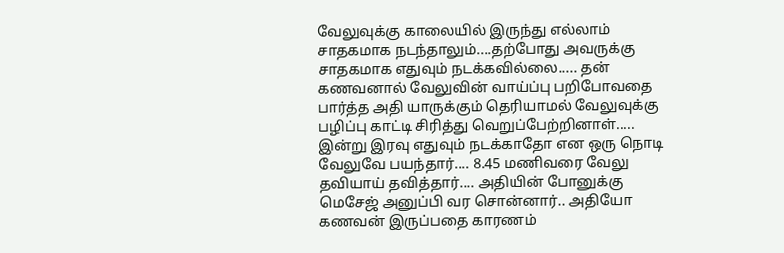வேலுவுக்கு காலையில் இருந்து எல்லாம் சாதகமாக நடந்தாலும்....தற்போது அவருக்கு சாதகமாக எதுவும் நடக்கவில்லை..... தன் கணவனால் வேலுவின் வாய்ப்பு பறிபோவதை பார்த்த அதி யாருக்கும் தெரியாமல் வேலுவுக்கு பழிப்பு காட்டி சிரித்து வெறுப்பேற்றினாள்..... இன்று இரவு எதுவும் நடக்காதோ என ஒரு நொடி வேலுவே பயந்தார்.... 8.45 மணிவரை வேலு தவியாய் தவித்தார்.... அதியின் போனுக்கு மெசேஜ் அனுப்பி வர சொன்னார்.. அதியோ கணவன் இருப்பதை காரணம்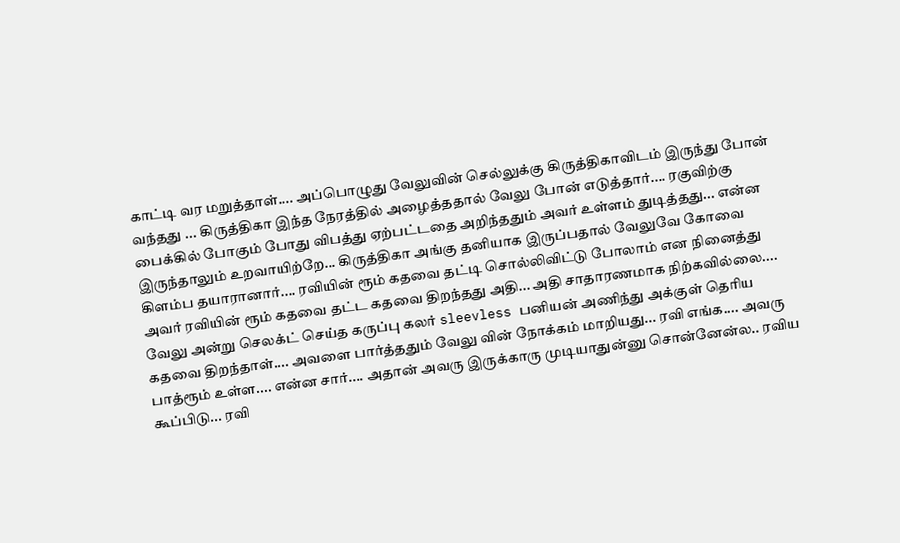காட்டி வர மறுத்தாள்.... அப்பொழுது வேலுவின் செல்லுக்கு கிருத்திகாவிடம் இருந்து போன் வந்தது ... கிருத்திகா இந்த நேரத்தில் அழைத்ததால் வேலு போன் எடுத்தார்.... ரகுவிற்கு பைக்கில் போகும் போது விபத்து ஏற்பட்டதை அறிந்ததும் அவர் உள்ளம் துடித்தது... என்ன இருந்தாலும் உறவாயிற்றே... கிருத்திகா அங்கு தனியாக இருப்பதால் வேலுவே கோவை கிளம்ப தயாரானார்.... ரவியின் ரூம் கதவை தட்டி சொல்லிவிட்டு போலாம் என நினைத்து அவர் ரவியின் ரூம் கதவை தட்ட கதவை திறந்தது அதி... அதி சாதாரணமாக நிற்கவில்லை.... வேலு அன்று செலக்ட் செய்த கருப்பு கலர் sleevless பனியன் அணிந்து அக்குள் தெரிய கதவை திறந்தாள்.... அவளை பார்த்ததும் வேலு வின் நோக்கம் மாறியது... ரவி எங்க.... அவரு பாத்ரூம் உள்ள.... என்ன சார்.... அதான் அவரு இருக்காரு முடியாதுன்னு சொன்னேன்ல.. ரவிய கூப்பிடு... ரவி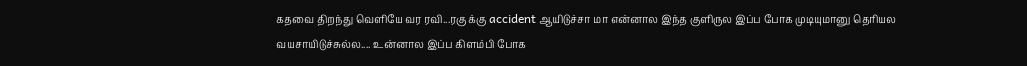கதவை திறந்து வெளியே வர ரவி...ரகு க்கு accident ஆயிடுச்சா மா என்னால இந்த குளிருல இப்ப போக முடியுமானு தெரியல வயசாயிடுச்சுல்ல.... உன்னால இப்ப கிளம்பி போக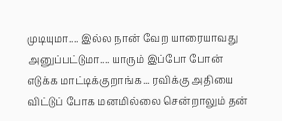முடியுமா.... இல்ல நான் வேற யாரையாவது அனுப்பட்டுமா.... யாரும் இப்போ போன் எடுக்க மாட்டிக்குறாங்க... ரவிக்கு அதியை விட்டுப் போக மனமில்லை சென்றாலும் தன்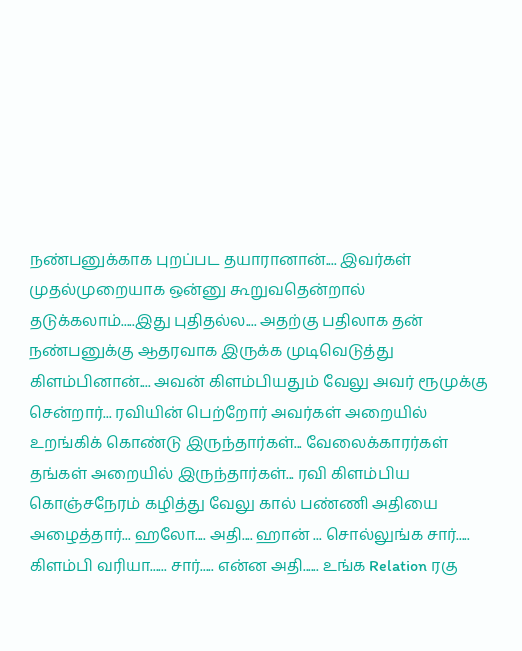நண்பனுக்காக புறப்பட தயாரானான்.... இவர்கள் முதல்முறையாக ஒன்னு கூறுவதென்றால் தடுக்கலாம்.....இது புதிதல்ல.... அதற்கு பதிலாக தன் நண்பனுக்கு ஆதரவாக இருக்க முடிவெடுத்து கிளம்பினான்.... அவன் கிளம்பியதும் வேலு அவர் ரூமுக்கு சென்றார்... ரவியின் பெற்றோர் அவர்கள் அறையில் உறங்கிக் கொண்டு இருந்தார்கள்... வேலைக்காரர்கள் தங்கள் அறையில் இருந்தார்கள்... ரவி கிளம்பிய கொஞ்சநேரம் கழித்து வேலு கால் பண்ணி அதியை அழைத்தார்... ஹலோ.... அதி.... ஹான் ... சொல்லுங்க சார்..... கிளம்பி வரியா...... சார்..... என்ன அதி...... உங்க Relation ரகு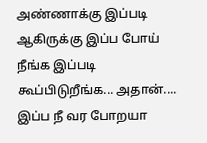அண்ணாக்கு இப்படி ஆகிருக்கு இப்ப போய் நீங்க இப்படி கூப்பிடுறீங்க... அதான்.... இப்ப நீ வர போறயா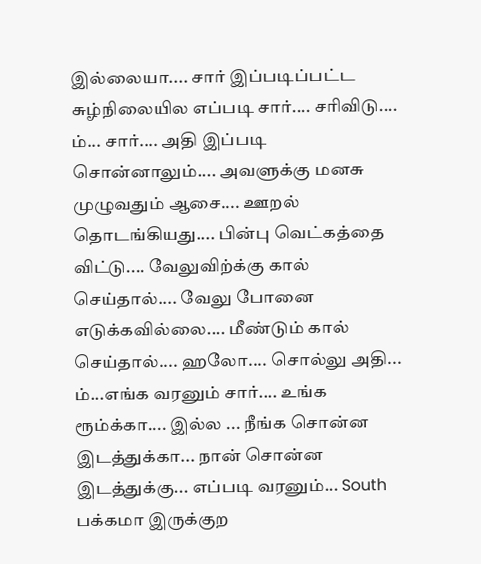இல்லையா.... சார் இப்படிப்பட்ட சுழ்நிலையில எப்படி சார்.... சரிவிடு.... ம்... சார்.... அதி இப்படி சொன்னாலும்.... அவளுக்கு மனசு முழுவதும் ஆசை.... ஊறல் தொடங்கியது.... பின்பு வெட்கத்தை விட்டு.... வேலுவிற்க்கு கால் செய்தால்.... வேலு போனை எடுக்கவில்லை.... மீண்டும் கால் செய்தால்.... ஹலோ.... சொல்லு அதி... ம்...எங்க வரனும் சார்.... உங்க ரூம்க்கா.... இல்ல ... நீங்க சொன்ன இடத்துக்கா... நான் சொன்ன இடத்துக்கு... எப்படி வரனும்... South பக்கமா இருக்குற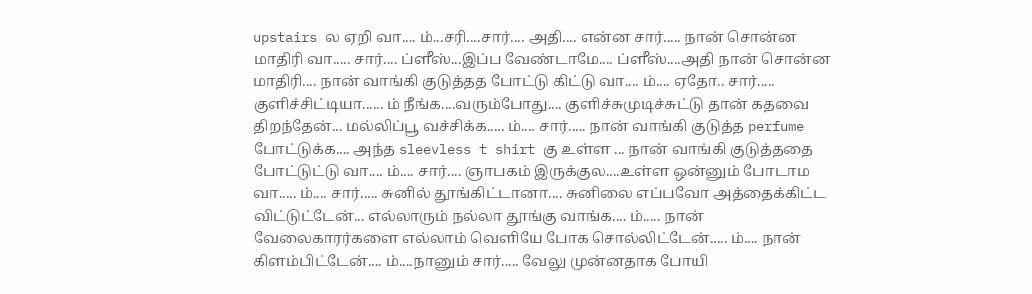upstairs ல ஏறி வா.... ம்...சரி....சார்.... அதி.... என்ன சார்..... நான் சொன்ன மாதிரி வா..... சார்.... ப்ளீஸ்...இப்ப வேண்டாமே.... ப்ளீஸ்....அதி நான் சொன்ன மாதிரி.... நான் வாங்கி குடுத்தத போட்டு கிட்டு வா.... ம்.... ஏதோ.. சார்..... குளிச்சிட்டியா...... ம் நீங்க....வரும்போது.... குளிச்சுமுடிச்சுட்டு தான் கதவை திறந்தேன்... மல்லிப்பூ வச்சிக்க..... ம்.... சார்..... நான் வாங்கி குடுத்த perfume போட்டுக்க.... அந்த sleevless t shirt கு உள்ள ... நான் வாங்கி குடுத்ததை போட்டுட்டு வா.... ம்.... சார்.... ஞாபகம் இருக்குல....உள்ள ஒன்னும் போடாம வா..... ம்.... சார்..... சுனில் தூங்கிட்டானா.... சுனிலை எப்பவோ அத்தைக்கிட்ட விட்டுட்டேன்... எல்லாரும் நல்லா தூங்கு வாங்க.... ம்..... நான் வேலைகாரர்களை எல்லாம் வெளியே போக சொல்லிட்டேன்..... ம்.... நான் கிளம்பிட்டேன்.... ம்....நானும் சார்..... வேலு முன்னதாக போயி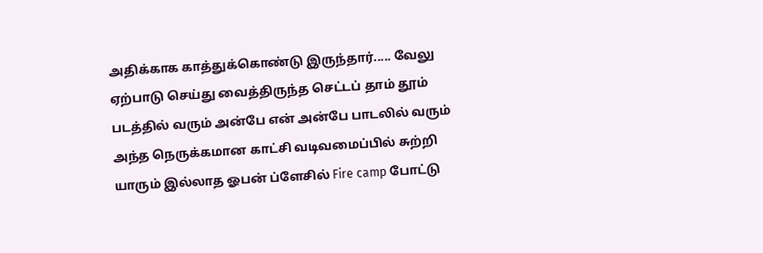அதிக்காக காத்துக்கொண்டு இருந்தார்..... வேலு ஏற்பாடு செய்து வைத்திருந்த செட்டப் தாம் தூம் படத்தில் வரும் அன்பே என் அன்பே பாடலில் வரும் அந்த நெருக்கமான காட்சி வடிவமைப்பில் சுற்றி யாரும் இல்லாத ஓபன் ப்ளேசில் Fire camp போட்டு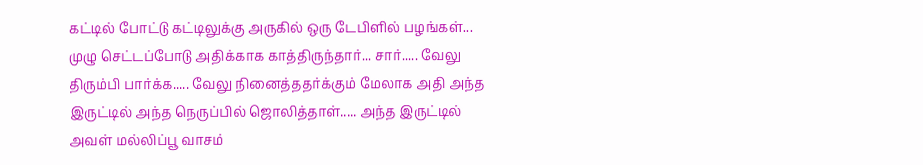கட்டில் போட்டு கட்டிலுக்கு அருகில் ஒரு டேபிளில் பழங்கள்... முழு செட்டப்போடு அதிக்காக காத்திருந்தார்... சார்..... வேலு திரும்பி பார்க்க..... வேலு நினைத்ததர்க்கும் மேலாக அதி அந்த இருட்டில் அந்த நெருப்பில் ஜொலித்தாள்..... அந்த இருட்டில் அவள் மல்லிப்பூ வாசம்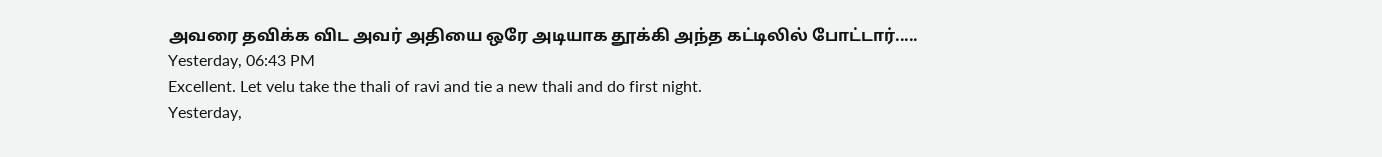அவரை தவிக்க விட அவர் அதியை ஒரே அடியாக தூக்கி அந்த கட்டிலில் போட்டார்.....
Yesterday, 06:43 PM
Excellent. Let velu take the thali of ravi and tie a new thali and do first night.
Yesterday,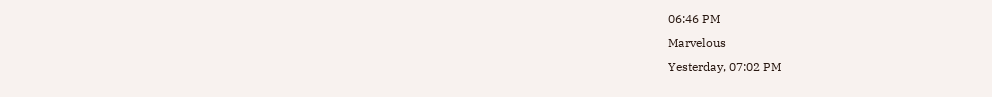06:46 PM
Marvelous
Yesterday, 07:02 PM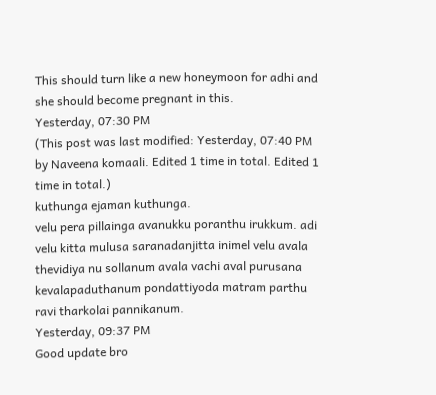This should turn like a new honeymoon for adhi and she should become pregnant in this.
Yesterday, 07:30 PM
(This post was last modified: Yesterday, 07:40 PM by Naveena komaali. Edited 1 time in total. Edited 1 time in total.)
kuthunga ejaman kuthunga.
velu pera pillainga avanukku poranthu irukkum. adi velu kitta mulusa saranadanjitta inimel velu avala thevidiya nu sollanum avala vachi aval purusana kevalapaduthanum pondattiyoda matram parthu ravi tharkolai pannikanum.
Yesterday, 09:37 PM
Good update bro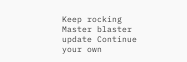Keep rocking Master blaster update Continue your own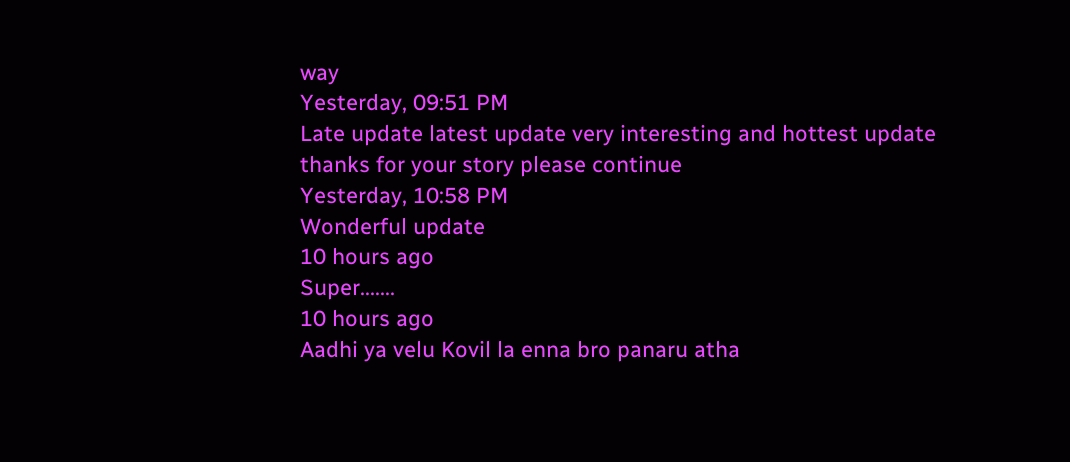way
Yesterday, 09:51 PM
Late update latest update very interesting and hottest update thanks for your story please continue
Yesterday, 10:58 PM
Wonderful update
10 hours ago
Super.......
10 hours ago
Aadhi ya velu Kovil la enna bro panaru atha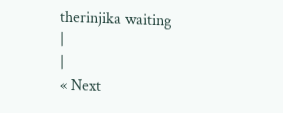therinjika waiting
|
|
« Next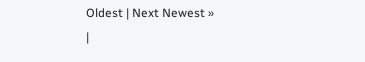Oldest | Next Newest »
|